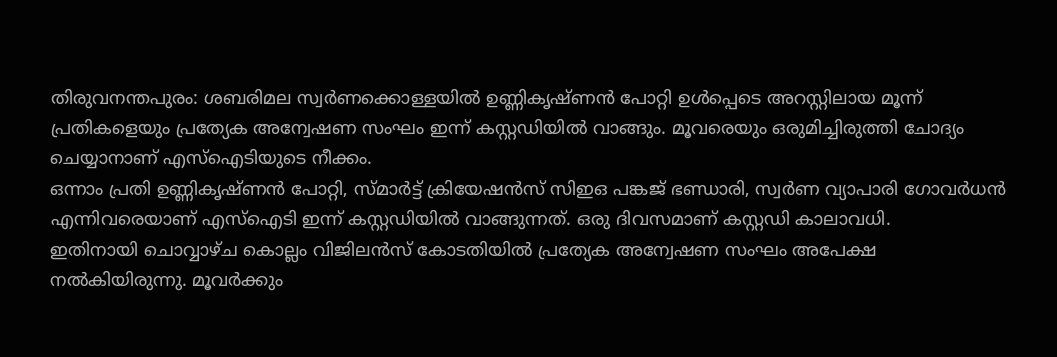തിരുവനന്തപുരം: ശബരിമല സ്വർണക്കൊള്ളയിൽ ഉണ്ണികൃഷ്ണൻ പോറ്റി ഉൾപ്പെടെ അറസ്റ്റിലായ മൂന്ന് പ്രതികളെയും പ്രത്യേക അന്വേഷണ സംഘം ഇന്ന് കസ്റ്റഡിയിൽ വാങ്ങും. മൂവരെയും ഒരുമിച്ചിരുത്തി ചോദ്യം ചെയ്യാനാണ് എസ്ഐടിയുടെ നീക്കം.
ഒന്നാം പ്രതി ഉണ്ണികൃഷ്ണൻ പോറ്റി, സ്മാർട്ട് ക്രിയേഷൻസ് സിഇഒ പങ്കജ് ഭണ്ഡാരി, സ്വർണ വ്യാപാരി ഗോവർധൻ എന്നിവരെയാണ് എസ്ഐടി ഇന്ന് കസ്റ്റഡിയിൽ വാങ്ങുന്നത്. ഒരു ദിവസമാണ് കസ്റ്റഡി കാലാവധി.
ഇതിനായി ചൊവ്വാഴ്ച കൊല്ലം വിജിലൻസ് കോടതിയിൽ പ്രത്യേക അന്വേഷണ സംഘം അപേക്ഷ നൽകിയിരുന്നു. മൂവർക്കും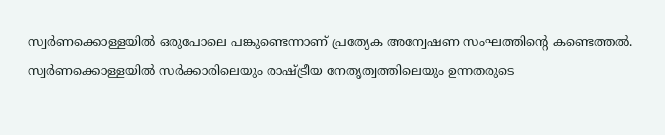സ്വർണക്കൊള്ളയിൽ ഒരുപോലെ പങ്കുണ്ടെന്നാണ് പ്രത്യേക അന്വേഷണ സംഘത്തിന്റെ കണ്ടെത്തൽ.
സ്വർണക്കൊള്ളയിൽ സർക്കാരിലെയും രാഷ്ട്രീയ നേതൃത്വത്തിലെയും ഉന്നതരുടെ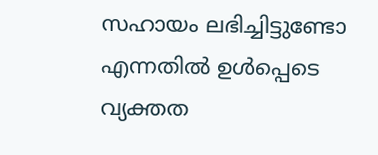സഹായം ലഭിച്ചിട്ടുണ്ടോ എന്നതിൽ ഉൾപ്പെടെ വ്യക്തത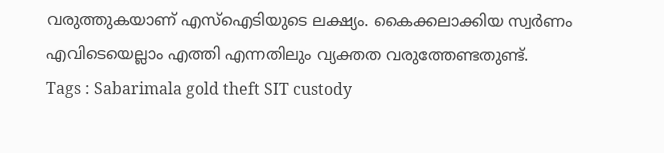വരുത്തുകയാണ് എസ്ഐടിയുടെ ലക്ഷ്യം. കൈക്കലാക്കിയ സ്വർണം എവിടെയെല്ലാം എത്തി എന്നതിലും വ്യക്തത വരുത്തേണ്ടതുണ്ട്.
Tags : Sabarimala gold theft SIT custody